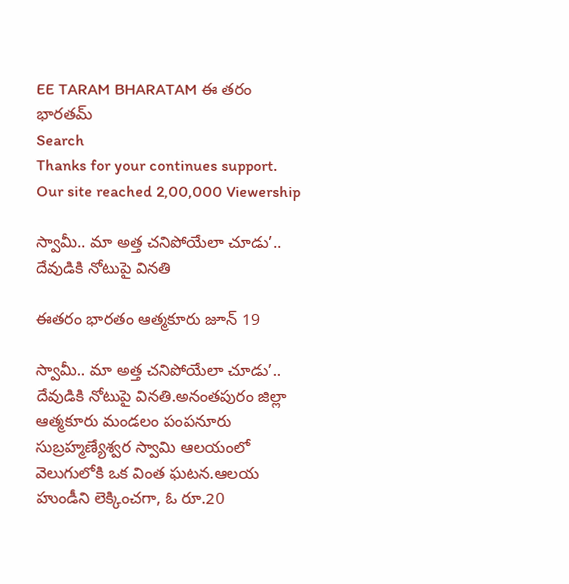EE TARAM BHARATAM ఈ తరం భారతమ్
Search
Thanks for your continues support. Our site reached 2,00,000 Viewership

స్వామీ.. మా అత్త చనిపోయేలా చూడు’.. దేవుడికి నోటుపై వినతి

ఈతరం భారతం ఆత్మకూరు జూన్ 19

స్వామీ.. మా అత్త చనిపోయేలా చూడు’.. దేవుడికి నోటుపై వినతి.అనంతపురం జిల్లా ఆత్మకూరు మండలం పంపనూరు సుబ్రహ్మణ్యేశ్వర స్వామి ఆలయంలో వెలుగులోకి ఒక వింత ఘటన.ఆలయ హుండీని లెక్కించగా, ఓ రూ.20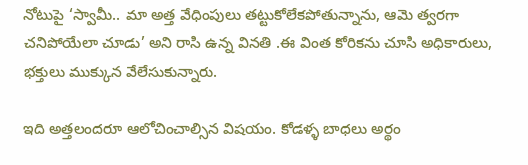నోటుపై ‘స్వామీ.. మా అత్త వేధింపులు తట్టుకోలేకపోతున్నాను, ఆమె త్వరగా చనిపోయేలా చూడు’ అని రాసి ఉన్న వినతి .ఈ వింత కోరికను చూసి అధికారులు, భక్తులు ముక్కున వేలేసుకున్నారు.

ఇది అత్తలందరూ ఆలోచించాల్సిన విషయం. కోడళ్ళ బాధలు అర్థం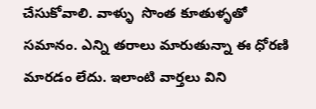చేసుకోవాలి. వాళ్ళు  సొంత కూతుళ్ళతో సమానం. ఎన్ని తరాలు మారుతున్నా ఈ ధోరణి మారడం లేదు. ఇలాంటి వార్తలు విని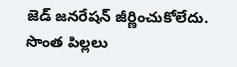జెడ్ జనరేషన్ జీర్ణించుకోలేదు. సొంత పిల్లలు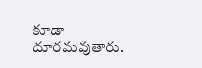కూడా దూరమవుతారు.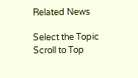Related News

Select the Topic
Scroll to Top